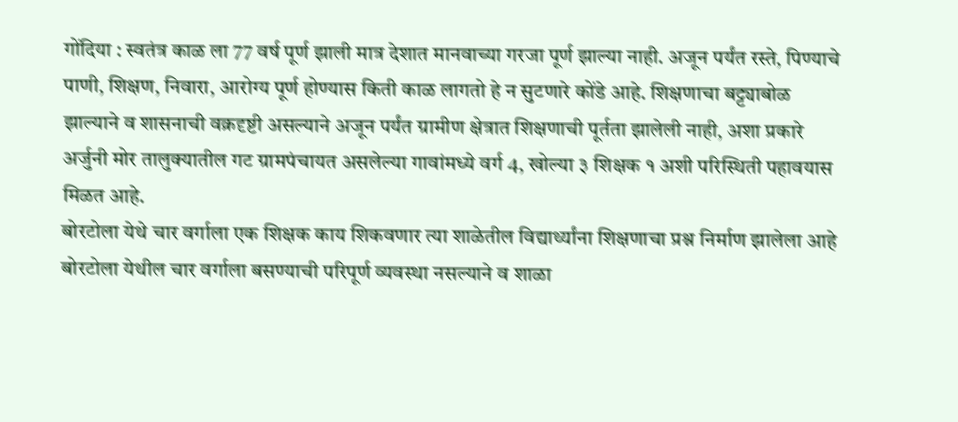गोंदिया : स्वतंत्र काळ ला 77 वर्ष पूर्ण झाली मात्र देशात मानवाच्या गरजा पूर्ण झाल्या नाही. अजून पर्यंत रस्ते, पिण्याचे पाणी, शिक्षण, निवारा, आरोग्य पूर्ण होण्यास किती काळ लागतो हे न सुटणारे कोंडे आहे. शिक्षणाचा बट्ट्याबोळ झाल्याने व शासनाची वक्रदृष्टी असल्याने अजून पर्यंत ग्रामीण क्षेत्रात शिक्षणाची पूर्तता झालेली नाही, अशा प्रकारे अर्जुनी मोर तालुक्यातील गट ग्रामपंचायत असलेल्या गावांमध्ये वर्ग 4, खोल्या ३ शिक्षक १ अशी परिस्थिती पहावयास मिळत आहे.
बोरटोला येथे चार वर्गाला एक शिक्षक काय शिकवणार त्या शाळेतील विद्यार्थ्यांना शिक्षणाचा प्रश्न निर्माण झालेला आहे बोरटोला येथील चार वर्गाला बसण्याची परिपूर्ण व्यवस्था नसल्याने व शाळा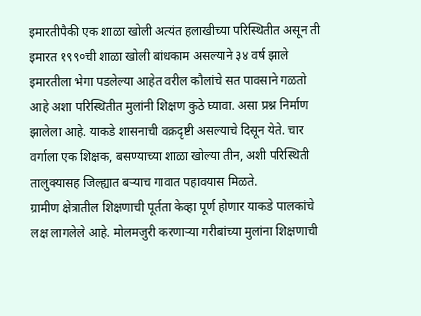इमारतीपैकी एक शाळा खोली अत्यंत हलाखीच्या परिस्थितीत असून ती इमारत १९९०ची शाळा खोली बांधकाम असल्याने ३४ वर्ष झाले इमारतीला भेगा पडलेल्या आहेत वरील कौलांचे सत पावसाने गळतो आहे अशा परिस्थितीत मुलांनी शिक्षण कुठे घ्यावा. असा प्रश्न निर्माण झालेला आहे. याकडे शासनाची वक्रदृष्टी असल्याचे दिसून येते. चार वर्गाला एक शिक्षक, बसण्याच्या शाळा खोल्या तीन, अशी परिस्थिती तालुक्यासह जिल्ह्यात बऱ्याच गावात पहावयास मिळते.
ग्रामीण क्षेत्रातील शिक्षणाची पूर्तता केव्हा पूर्ण होणार याकडे पालकांचे लक्ष लागलेले आहे. मोलमजुरी करणाऱ्या गरीबांच्या मुलांना शिक्षणाची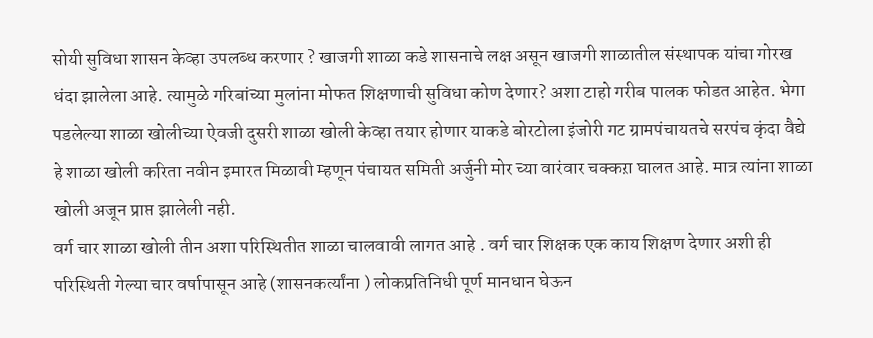सोयी सुविधा शासन केव्हा उपलब्ध करणार ? खाजगी शाळा कडे शासनाचे लक्ष असून खाजगी शाळातील संस्थापक यांचा गोरख धंदा झालेला आहे. त्यामुळे गरिबांच्या मुलांना मोफत शिक्षणाची सुविधा कोण देणार? अशा टाहो गरीब पालक फोडत आहेत. भेगा पडलेल्या शाळा खोलीच्या ऐवजी दुसरी शाळा खोली केव्हा तयार होणार याकडे बोरटोला इंजोरी गट ग्रामपंचायतचे सरपंच कृंदा वैद्ये हे शाळा खोली करिता नवीन इमारत मिळावी म्हणून पंचायत समिती अर्जुनी मोर च्या वारंवार चक्कऱा घालत आहे. मात्र त्यांना शाळा खोली अजून प्राप्त झालेली नही.
वर्ग चार शाळा खोली तीन अशा परिस्थितीत शाळा चालवावी लागत आहे . वर्ग चार शिक्षक एक काय शिक्षण देणार अशी ही परिस्थिती गेल्या चार वर्षापासून आहे (शासनकर्त्यांना ) लोकप्रतिनिधी पूर्ण मानधान घेऊन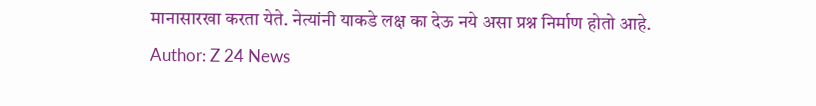मानासारखा करता येते. नेत्यांनी याकडे लक्ष का देऊ नये असा प्रश्न निर्माण होतो आहे.
Author: Z 24 News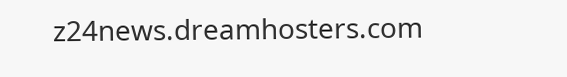z24news.dreamhosters.com